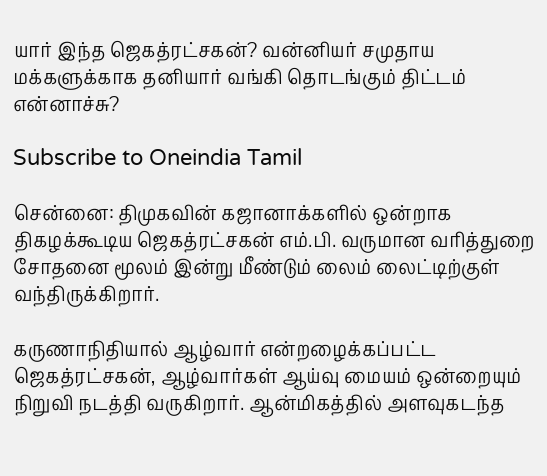யார் இந்த ஜெகத்ரட்சகன்? வன்னியர் சமுதாய மக்களுக்காக தனியார் வங்கி தொடங்கும் திட்டம் என்னாச்சு?

Subscribe to Oneindia Tamil

சென்னை: திமுகவின் கஜானாக்களில் ஒன்றாக திகழக்கூடிய ஜெகத்ரட்சகன் எம்.பி. வருமான வரித்துறை சோதனை மூலம் இன்று மீண்டும் லைம் லைட்டிற்குள் வந்திருக்கிறார்.

கருணாநிதியால் ஆழ்வார் என்றழைக்கப்பட்ட ஜெகத்ரட்சகன், ஆழ்வார்கள் ஆய்வு மையம் ஒன்றையும் நிறுவி நடத்தி வருகிறார். ஆன்மிகத்தில் அளவுகடந்த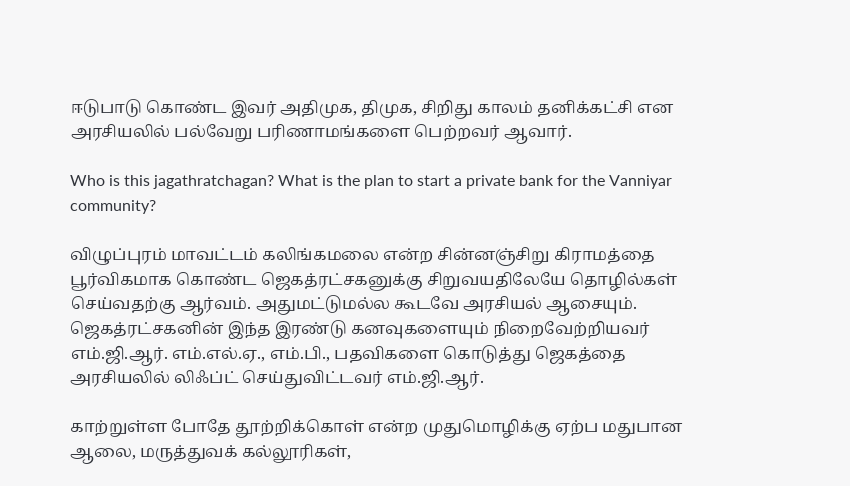ஈடுபாடு கொண்ட இவர் அதிமுக, திமுக, சிறிது காலம் தனிக்கட்சி என அரசியலில் பல்வேறு பரிணாமங்களை பெற்றவர் ஆவார்.

Who is this jagathratchagan? What is the plan to start a private bank for the Vanniyar community?

விழுப்புரம் மாவட்டம் கலிங்கமலை என்ற சின்னஞ்சிறு கிராமத்தை பூர்விகமாக கொண்ட ஜெகத்ரட்சகனுக்கு சிறுவயதிலேயே தொழில்கள் செய்வதற்கு ஆர்வம். அதுமட்டுமல்ல கூடவே அரசியல் ஆசையும். ஜெகத்ரட்சகனின் இந்த இரண்டு கனவுகளையும் நிறைவேற்றியவர் எம்.ஜி.ஆர். எம்.எல்.ஏ., எம்.பி., பதவிகளை கொடுத்து ஜெகத்தை அரசியலில் லிஃப்ட் செய்துவிட்டவர் எம்.ஜி.ஆர்.

காற்றுள்ள போதே தூற்றிக்கொள் என்ற முதுமொழிக்கு ஏற்ப மதுபான ஆலை, மருத்துவக் கல்லூரிகள்,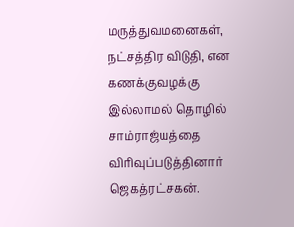மருத்துவமனைகள், நட்சத்திர விடுதி, என கணக்குவழக்கு இல்லாமல் தொழில் சாம்ராஜ்யத்தை விரிவுப்படுத்தினார் ஜெகத்ரட்சகன்.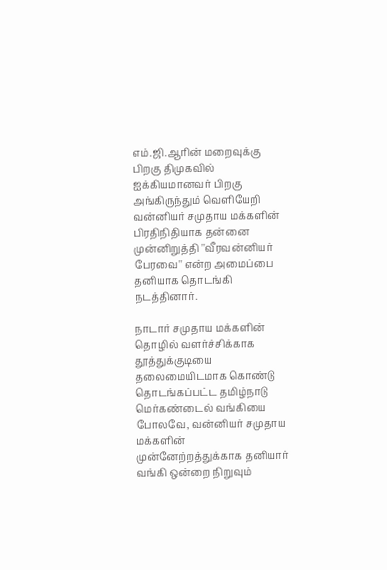எம்.ஜி.ஆரின் மறைவுக்கு பிறகு திமுகவில் ஐக்கியமானவர் பிறகு அங்கிருந்தும் வெளியேறி வன்னியர் சமுதாய மக்களின் பிரதிநிதியாக தன்னை முன்னிறுத்தி ''வீரவன்னியர் பேரவை'' என்ற அமைப்பை தனியாக தொடங்கி நடத்தினார்.

நாடார் சமுதாய மக்களின் தொழில் வளர்ச்சிக்காக தூத்துக்குடியை தலைமையிடமாக கொண்டு தொடங்கப்பட்ட தமிழ்நாடு மெர்கண்டைல் வங்கியை போலவே, வன்னியர் சமுதாய மக்களின் முன்னேற்றத்துக்காக தனியார் வங்கி ஒன்றை நிறுவும்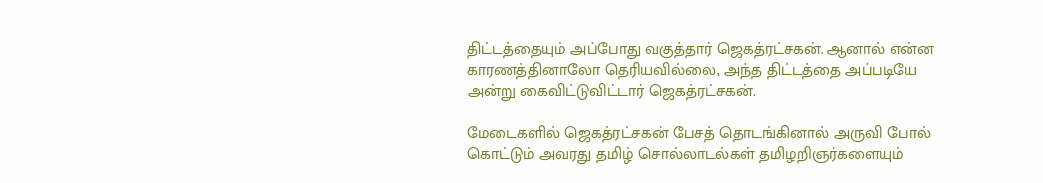திட்டத்தையும் அப்போது வகுத்தார் ஜெகத்ரட்சகன். ஆனால் என்ன காரணத்தினாலோ தெரியவில்லை, அந்த திட்டத்தை அப்படியே அன்று கைவிட்டுவிட்டார் ஜெகத்ரட்சகன்.

மேடைகளில் ஜெகத்ரட்சகன் பேசத் தொடங்கினால் அருவி போல் கொட்டும் அவரது தமிழ் சொல்லாடல்கள் தமிழறிஞர்களையும்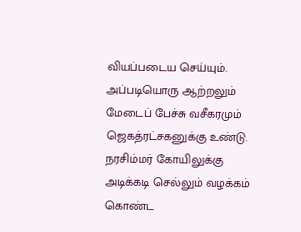வியப்படைய செய்யும். அப்படியொரு ஆற்றலும் மேடைப் பேச்சு வசீகரமும் ஜெகத்ரட்சகனுக்கு உண்டு. நரசிம்மர் கோயிலுக்கு அடிக்கடி செல்லும் வழக்கம் கொண்ட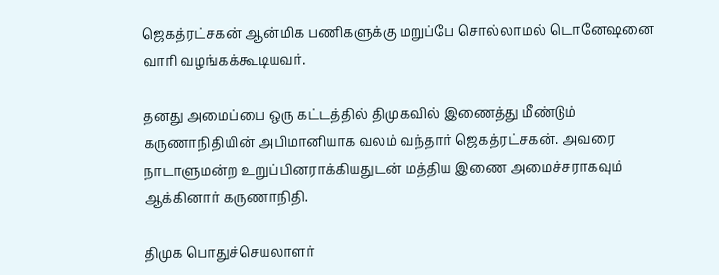ஜெகத்ரட்சகன் ஆன்மிக பணிகளுக்கு மறுப்பே சொல்லாமல் டொனேஷனை வாரி வழங்கக்கூடியவர்.

தனது அமைப்பை ஒரு கட்டத்தில் திமுகவில் இணைத்து மீண்டும் கருணாநிதியின் அபிமானியாக வலம் வந்தார் ஜெகத்ரட்சகன். அவரை நாடாளுமன்ற உறுப்பினராக்கியதுடன் மத்திய இணை அமைச்சராகவும் ஆக்கினார் கருணாநிதி.

திமுக பொதுச்செயலாளர்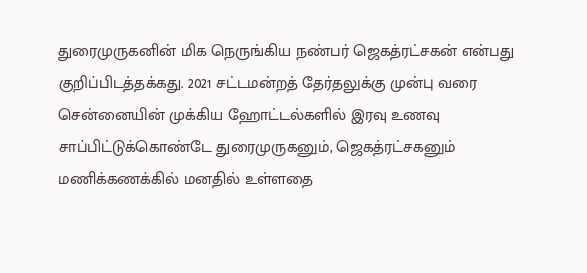துரைமுருகனின் மிக நெருங்கிய நண்பர் ஜெகத்ரட்சகன் என்பது குறிப்பிடத்தக்கது. 2021 சட்டமன்றத் தேர்தலுக்கு முன்பு வரை சென்னையின் முக்கிய ஹோட்டல்களில் இரவு உணவு சாப்பிட்டுக்கொண்டே துரைமுருகனும், ஜெகத்ரட்சகனும் மணிக்கணக்கில் மனதில் உள்ளதை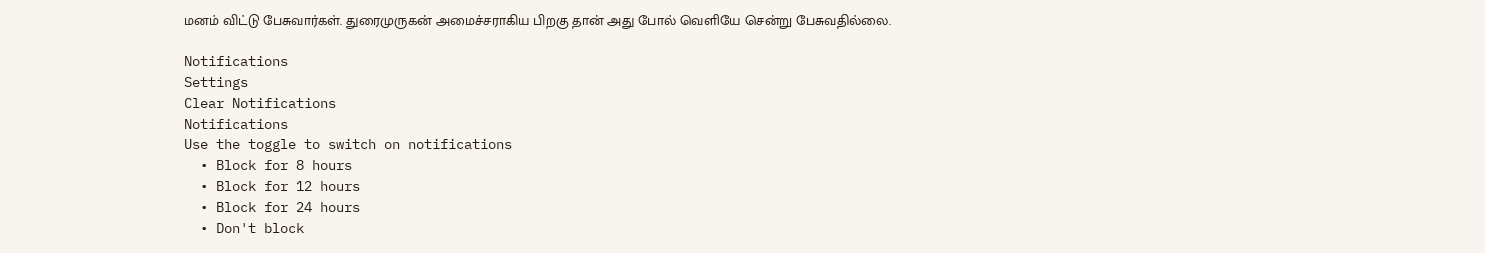மனம் விட்டு பேசுவார்கள். துரைமுருகன் அமைச்சராகிய பிறகு தான் அது போல் வெளியே சென்று பேசுவதில்லை.

Notifications
Settings
Clear Notifications
Notifications
Use the toggle to switch on notifications
  • Block for 8 hours
  • Block for 12 hours
  • Block for 24 hours
  • Don't block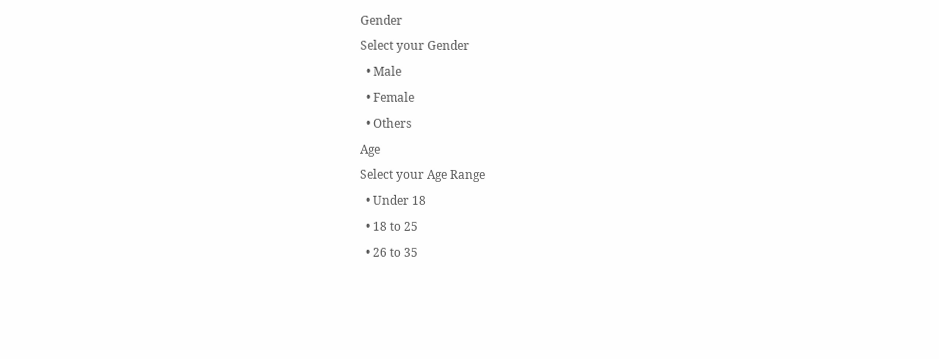Gender
Select your Gender
  • Male
  • Female
  • Others
Age
Select your Age Range
  • Under 18
  • 18 to 25
  • 26 to 35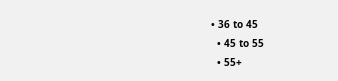• 36 to 45
  • 45 to 55
  • 55+